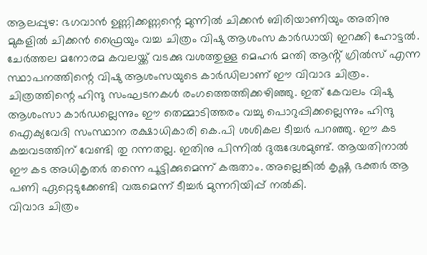ആലപ്പുഴ: ഭഗവാൻ ഉണ്ണിക്കണ്ണന്റെ മുന്നിൽ ചിക്കൻ ബിരിയാണിയും അതിനു മുകളിൽ ചിക്കൻ ഫ്രൈയും വച്ച ചിത്രം വിഷു ആശംസ കാർഡായി ഇറക്കി ഹോട്ടൽ. ചേർത്തല മനോരമ കവലയ്ക്ക് വടക്കു വശത്തുള്ള മെഹർ മന്തി ആൻ്റ് ഗ്രിൽസ് എന്ന സ്ഥാപനത്തിന്റെ വിഷു ആശംസയുടെ കാർഡിലാണ് ഈ വിവാദ ചിത്രം.
ചിത്രത്തിന്റെ ഹിന്ദു സംഘടനകൾ രംഗത്തെത്തിക്കഴിഞ്ഞു. ഇത് കേവലം വിഷു ആശംസാ കാർഡല്ലെന്നും ഈ തെമ്മാടിത്തരം വച്ചു പൊറുപ്പിക്കല്ലെന്നും ഹിന്ദു ഐക്യവേദി സംസ്ഥാന രക്ഷാധികാരി കെ.പി ശശികല ടീച്ചർ പറഞ്ഞു. ഈ കട കച്ചവടത്തിന് വേണ്ടി തു റന്നതല്ല. ഇതിനു പിന്നിൽ ദുരുദേശമുണ്ട്. ആയതിനാൽ ഈ കട അധികൃതർ തന്നെ പൂട്ടിക്കുമെന്ന് കരുതാം. അല്ലെങ്കിൽ കൃഷ്ണ ഭക്തർ ആ പണി ഏറ്റെടുക്കേണ്ടി വരുമെന്ന് ടീച്ചർ മുന്നറിയിപ്പ് നൽകി.
വിവാദ ചിത്രം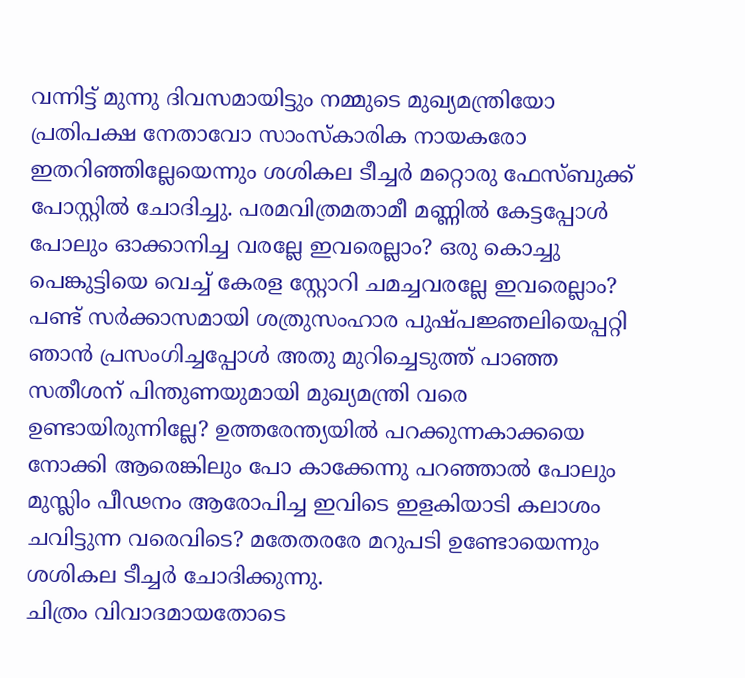വന്നിട്ട് മുന്നു ദിവസമായിട്ടും നമ്മുടെ മുഖ്യമന്ത്രിയോ പ്രതിപക്ഷ നേതാവോ സാംസ്കാരിക നായകരോ ഇതറിഞ്ഞില്ലേയെന്നും ശശികല ടീച്ചർ മറ്റൊരു ഫേസ്ബുക്ക് പോസ്റ്റിൽ ചോദിച്ചു. പരമവിത്രമതാമീ മണ്ണിൽ കേട്ടപ്പോൾ പോലും ഓക്കാനിച്ച വരല്ലേ ഇവരെല്ലാം? ഒരു കൊച്ചു പെങ്കുട്ടിയെ വെച്ച് കേരള സ്റ്റോറി ചമച്ചവരല്ലേ ഇവരെല്ലാം?
പണ്ട് സർക്കാസമായി ശത്രുസംഹാര പുഷ്പജ്ഞലിയെപ്പറ്റി ഞാൻ പ്രസംഗിച്ചപ്പോൾ അതു മുറിച്ചെടുത്ത് പാഞ്ഞ സതീശന് പിന്തുണയുമായി മുഖ്യമന്ത്രി വരെ ഉണ്ടായിരുന്നില്ലേ? ഉത്തരേന്ത്യയിൽ പറക്കുന്നകാക്കയെ നോക്കി ആരെങ്കിലും പോ കാക്കേന്നു പറഞ്ഞാൽ പോലും മുസ്ലിം പീഢനം ആരോപിച്ച ഇവിടെ ഇളകിയാടി കലാശം ചവിട്ടുന്ന വരെവിടെ? മതേതരരേ മറുപടി ഉണ്ടോയെന്നും ശശികല ടീച്ചർ ചോദിക്കുന്നു.
ചിത്രം വിവാദമായതോടെ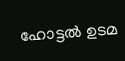ഹോട്ടൽ ഉടമ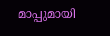മാപ്പുമായി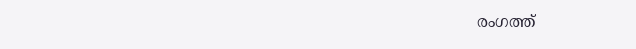രംഗത്ത്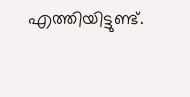എത്തിയിട്ടുണ്ട്.